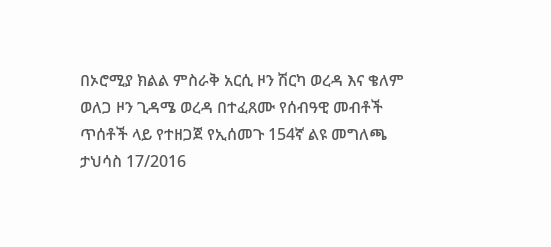በኦሮሚያ ክልል ምስራቅ አርሲ ዞን ሽርካ ወረዳ እና ቄለም ወለጋ ዞን ጊዳሜ ወረዳ በተፈጸሙ የሰብዓዊ መብቶች ጥሰቶች ላይ የተዘጋጀ የኢሰመጉ 154ኛ ልዩ መግለጫ
ታህሳስ 17/2016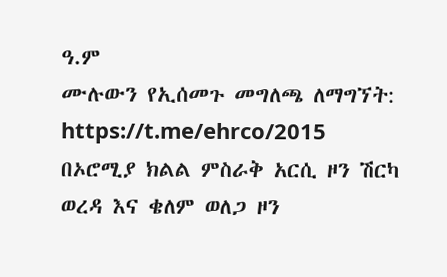ዓ.ም
ሙሉውን የኢሰመጉ መግለጫ ለማግኘት: https://t.me/ehrco/2015
በኦሮሚያ ክልል ምስራቅ አርሲ ዞን ሽርካ ወረዳ እና ቄለም ወለጋ ዞን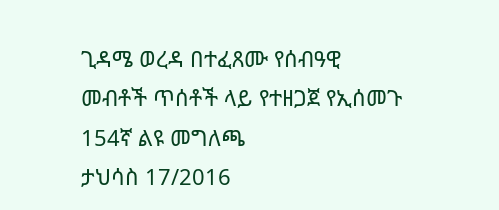ጊዳሜ ወረዳ በተፈጸሙ የሰብዓዊ መብቶች ጥሰቶች ላይ የተዘጋጀ የኢሰመጉ 154ኛ ልዩ መግለጫ
ታህሳስ 17/2016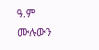ዓ.ም
ሙሉውን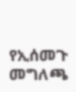የኢሰመጉ መግለጫ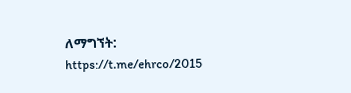ለማግኘት: https://t.me/ehrco/2015